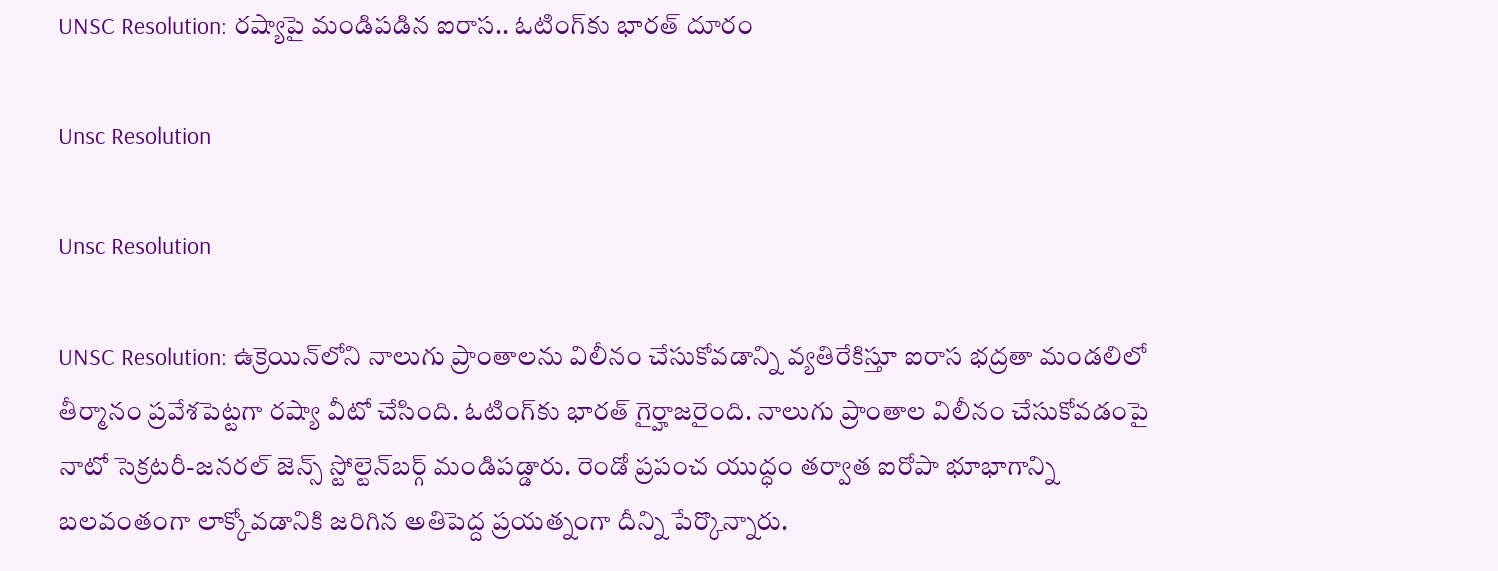UNSC Resolution: రష్యాపై మండిపడిన ఐరాస.. ఓటింగ్‌కు భారత్ దూరం

Unsc Resolution

Unsc Resolution

UNSC Resolution: ఉక్రెయిన్‌లోని నాలుగు ప్రాంతాలను విలీనం చేసుకోవడాన్ని వ్యతిరేకిస్తూ ఐరాస భద్రతా మండలిలో తీర్మానం ప్రవేశపెట్టగా రష్యా వీటో చేసింది. ఓటింగ్‌కు భారత్‌ గైర్హాజరైంది. నాలుగు ప్రాంతాల విలీనం చేసుకోవడంపై నాటో సెక్రటరీ-జనరల్‌ జెన్స్‌ స్టోల్టెన్‌బర్గ్‌ మండిపడ్డారు. రెండో ప్రపంచ యుద్ధం తర్వాత ఐరోపా భూభాగాన్ని బలవంతంగా లాక్కోవడానికి జరిగిన అతిపెద్ద ప్రయత్నంగా దీన్ని పేర్కొన్నారు.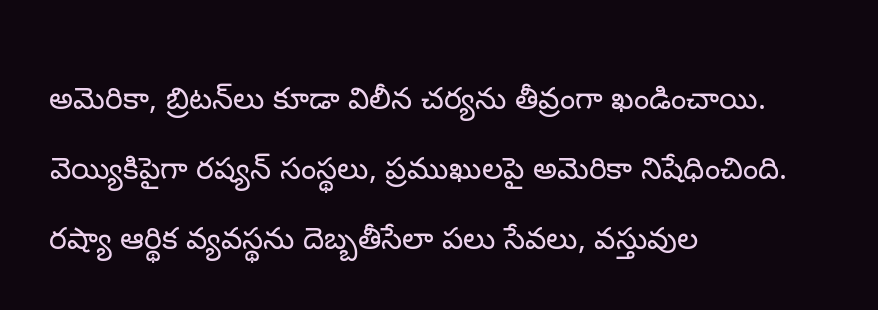అమెరికా, బ్రిటన్‌లు కూడా విలీన చర్యను తీవ్రంగా ఖండించాయి. వెయ్యికిపైగా రష్యన్‌ సంస్థలు, ప్రముఖులపై అమెరికా నిషేధించింది. రష్యా ఆర్థిక వ్యవస్థను దెబ్బతీసేలా పలు సేవలు, వస్తువుల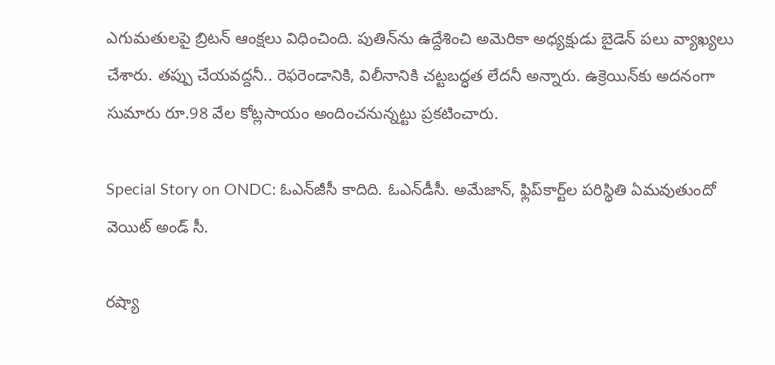ఎగుమతులపై బ్రిటన్‌ ఆంక్షలు విధించింది. పుతిన్‌ను ఉద్దేశించి అమెరికా అధ్యక్షుడు బైడెన్‌ పలు వ్యాఖ్యలు చేశారు. తప్పు చేయవద్దనీ.. రెఫరెండానికి, విలీనానికి చట్టబద్ధత లేదనీ అన్నారు. ఉక్రెయిన్‌కు అదనంగా సుమారు రూ.98 వేల కోట్లసాయం అందించనున్నట్టు ప్రకటించారు.

Special Story on ONDC: ఓఎన్‌జీసీ కాదిది. ఓఎన్‌డీసీ. అమేజాన్‌, ఫ్లిప్‌కార్ట్‌ల పరిస్థితి ఏమవుతుందో వెయిట్‌ అండ్‌ సీ.

ర‌ష్యా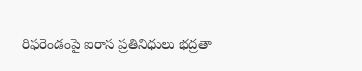రిఫ‌రెండంపై ఐరాస ప్రతినిధులు భ‌ద్రతా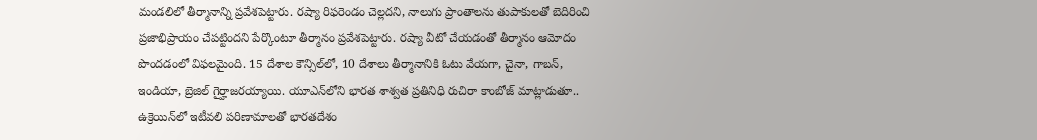మండ‌లిలో తీర్మానాన్ని ప్రవేశ‌పెట్టారు. ర‌ష్యా రిఫ‌రెండం చెల్లద‌ని, నాలుగు ప్రాంతాల‌ను తుపాకుల‌తో బెదిరించి ప్రజాభిప్రాయం చేప‌ట్టింద‌ని పేర్కొంటూ తీర్మానం ప్రవేశ‌పెట్టారు. రష్యా వీటో చేయడంతో తీర్మానం ఆమోదం పొందడంలో విఫలమైంది. 15 దేశాల కౌన్సిల్‌లో, 10 దేశాలు తీర్మానానికి ఓటు వేయగా, చైనా, గాబన్, ఇండియా, బ్రెజిల్ గైర్హాజరయ్యాయి. యూఎన్‌లోని భారత శాశ్వత ప్రతినిధి రుచిరా కాంబోజ్ మాట్లాడుతూ.. ఉక్రెయిన్‌లో ఇటీవలి పరిణామాలతో భారతదేశం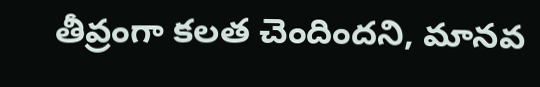తీవ్రంగా కలత చెందిందని, మానవ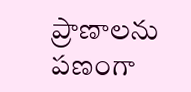ప్రాణాలను పణంగా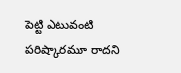పెట్టి ఎటువంటి పరిష్కారమూ రాదని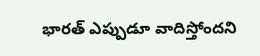భారత్ ఎప్పుడూ వాదిస్తోందని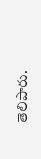తెలిపారు.